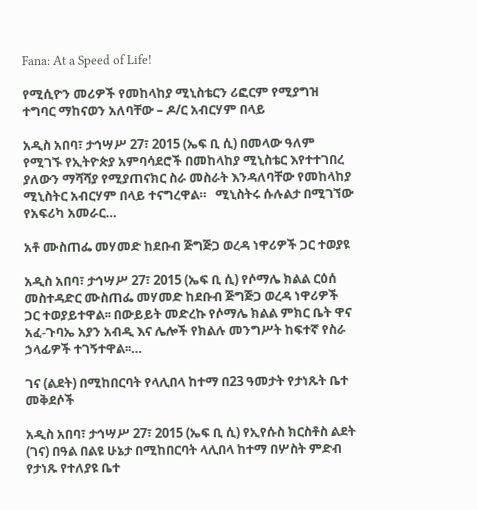Fana: At a Speed of Life!

የሚሲዮን መሪዎች የመከላከያ ሚኒስቴርን ሪፎርም የሚያግዝ ተግባር ማከናወን አለባቸው – ዶ/ር አብርሃም በላይ

አዲስ አበባ፣ ታኅሣሥ 27፣ 2015 (ኤፍ ቢ ሲ) በመላው ዓለም የሚገኙ የኢትዮጵያ አምባሳደሮች በመከላከያ ሚኒስቴር እየተተገበረ ያለውን ማሻሻያ የሚያጠናክር ስራ መስራት እንዳለባቸው የመከላከያ ሚኒስትር አብርሃም በላይ ተናግረዋል።   ሚኒስትሩ ሱሉልታ በሚገኘው የአፍሪካ አመራር…

አቶ ሙስጠፌ መሃመድ ከደቡብ ጅግጅጋ ወረዳ ነዋሪዎች ጋር ተወያዩ

አዲስ አበባ፣ ታኅሣሥ 27፣ 2015 (ኤፍ ቢ ሲ) የሶማሌ ክልል ርዕሰ መስተዳድር ሙስጠፌ መሃመድ ከደቡብ ጅግጅጋ ወረዳ ነዋሪዎች ጋር ተወያይተዋል፡፡ በውይይት መድረኩ የሶማሌ ክልል ምክር ቤት ዋና አፈ-ጉባኤ አያን አብዲ እና ሌሎች የክልሉ መንግሥት ከፍተኛ የስራ ኃላፊዎች ተገኝተዋል፡፡…

ገና (ልደት) በሚከበርባት የላሊበላ ከተማ በ23 ዓመታት የታነጹት ቤተ መቅደሶች

አዲስ አበባ፣ ታኅሣሥ 27፣ 2015 (ኤፍ ቢ ሲ) የኢየሱስ ክርስቶስ ልደት (ገና) በዓል በልዩ ሁኔታ በሚከበርባት ላሊበላ ከተማ በሦስት ምድብ የታነጹ የተለያዩ ቤተ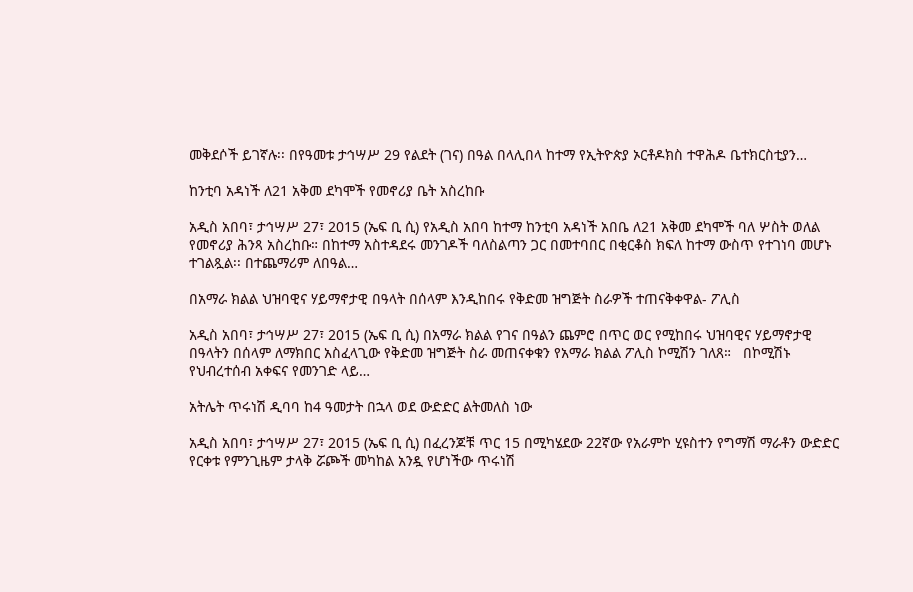መቅደሶች ይገኛሉ፡፡ በየዓመቱ ታኅሣሥ 29 የልደት (ገና) በዓል በላሊበላ ከተማ የኢትዮጵያ ኦርቶዶክስ ተዋሕዶ ቤተክርስቲያን…

ከንቲባ አዳነች ለ21 አቅመ ደካሞች የመኖሪያ ቤት አስረከቡ

አዲስ አበባ፣ ታኅሣሥ 27፣ 2015 (ኤፍ ቢ ሲ) የአዲስ አበባ ከተማ ከንቲባ አዳነች አበቤ ለ21 አቅመ ደካሞች ባለ ሦስት ወለል የመኖሪያ ሕንጻ አስረከቡ። በከተማ አስተዳደሩ መንገዶች ባለስልጣን ጋር በመተባበር በቂርቆስ ክፍለ ከተማ ውስጥ የተገነባ መሆኑ ተገልጿል፡፡ በተጨማሪም ለበዓል…

በአማራ ክልል ህዝባዊና ሃይማኖታዊ በዓላት በሰላም እንዲከበሩ የቅድመ ዝግጅት ስራዎች ተጠናቅቀዋል- ፖሊስ

አዲስ አበባ፣ ታኅሣሥ 27፣ 2015 (ኤፍ ቢ ሲ) በአማራ ክልል የገና በዓልን ጨምሮ በጥር ወር የሚከበሩ ህዝባዊና ሃይማኖታዊ በዓላትን በሰላም ለማክበር አስፈላጊው የቅድመ ዝግጅት ስራ መጠናቀቁን የአማራ ክልል ፖሊስ ኮሚሽን ገለጸ።   በኮሚሽኑ የህብረተሰብ አቀፍና የመንገድ ላይ…

አትሌት ጥሩነሽ ዲባባ ከ4 ዓመታት በኋላ ወደ ውድድር ልትመለስ ነው

አዲስ አበባ፣ ታኅሣሥ 27፣ 2015 (ኤፍ ቢ ሲ) በፈረንጆቹ ጥር 15 በሚካሄደው 22ኛው የአራምኮ ሂዩስተን የግማሽ ማራቶን ውድድር የርቀቱ የምንጊዜም ታላቅ ሯጮች መካከል አንዷ የሆነችው ጥሩነሽ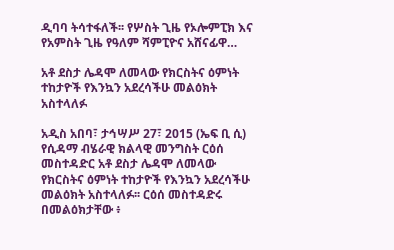ዲባባ ትሳተፋለች፡፡ የሦስት ጊዜ የኦሎምፒክ እና የአምስት ጊዜ የዓለም ሻምፒዮና አሸናፊዋ…

አቶ ደስታ ሌዳሞ ለመላው የክርስትና ዕምነት ተከታዮች የእንኳን አደረሳችሁ መልዕክት አስተላለፉ

አዲስ አበባ፣ ታኅሣሥ 27፣ 2015 (ኤፍ ቢ ሲ) የሲዳማ ብሄራዊ ክልላዊ መንግስት ርዕሰ መስተዳድር አቶ ደስታ ሌዳሞ ለመላው የክርስትና ዕምነት ተከታዮች የእንኳን አደረሳችሁ መልዕክት አስተላለፉ፡፡ ርዕሰ መስተዳድሩ በመልዕክታቸው ፥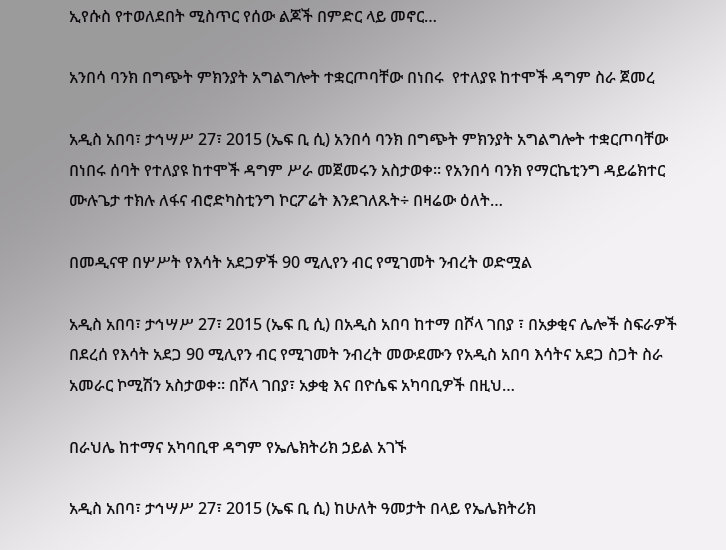ኢየሱስ የተወለደበት ሚስጥር የሰው ልጆች በምድር ላይ መኖር…

አንበሳ ባንክ በግጭት ምክንያት አግልግሎት ተቋርጦባቸው በነበሩ  የተለያዩ ከተሞች ዳግም ስራ ጀመረ

አዲስ አበባ፣ ታኅሣሥ 27፣ 2015 (ኤፍ ቢ ሲ) አንበሳ ባንክ በግጭት ምክንያት አግልግሎት ተቋርጦባቸው በነበሩ ሰባት የተለያዩ ከተሞች ዳግም ሥራ መጀመሩን አስታወቀ፡፡ የአንበሳ ባንክ የማርኬቲንግ ዳይሬክተር ሙሉጌታ ተክሉ ለፋና ብሮድካስቲንግ ኮርፖሬት እንደገለጹት÷ በዛሬው ዕለት…

በመዲናዋ በሦሥት የእሳት አደጋዎች 90 ሚሊየን ብር የሚገመት ንብረት ወድሟል

አዲስ አበባ፣ ታኅሣሥ 27፣ 2015 (ኤፍ ቢ ሲ) በአዲስ አበባ ከተማ በሾላ ገበያ ፣ በአቃቂና ሌሎች ስፍራዎች በደረሰ የእሳት አደጋ 90 ሚሊየን ብር የሚገመት ንብረት መውደሙን የአዲስ አበባ እሳትና አደጋ ስጋት ስራ አመራር ኮሚሽን አስታወቀ፡፡ በሾላ ገበያ፣ አቃቂ እና በዮሴፍ አካባቢዎች በዚህ…

በራህሌ ከተማና አካባቢዋ ዳግም የኤሌክትሪክ ኃይል አገኙ

አዲስ አበባ፣ ታኅሣሥ 27፣ 2015 (ኤፍ ቢ ሲ) ከሁለት ዓመታት በላይ የኤሌክትሪክ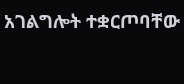አገልግሎት ተቋርጦባቸው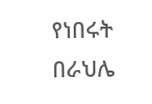የነበሩት በራህሌ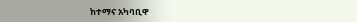ከተማና አካባቢዋ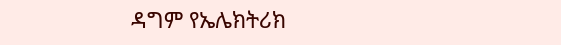ዳግም የኤሌክትሪክ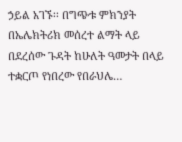ኃይል አገኙ፡፡ በግጭቱ ምክንያት በኤሌክትሪክ መሰረተ ልማት ላይ በደረሰው ጉዳት ከሁለት ዓመታት በላይ ተቋርጦ የነበረው የበራህሌ…